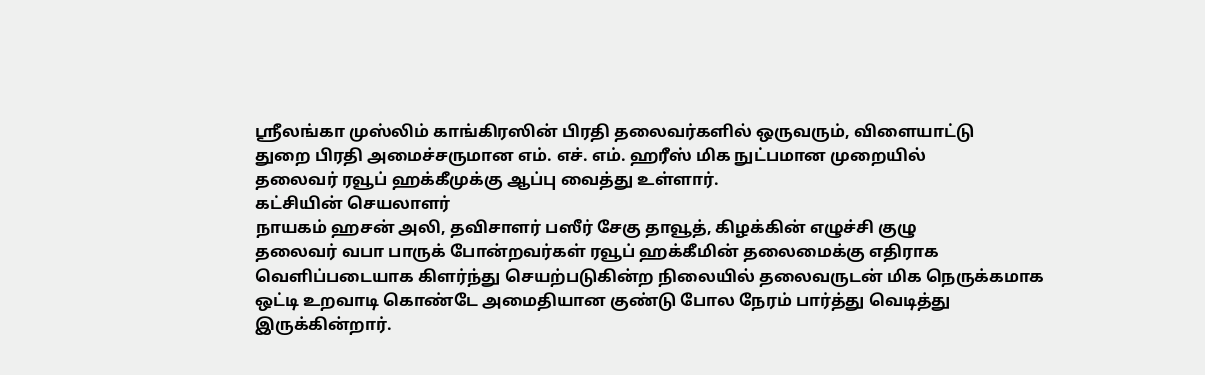ஸ்ரீலங்கா முஸ்லிம் காங்கிரஸின் பிரதி தலைவர்களில் ஒருவரும், விளையாட்டு
துறை பிரதி அமைச்சருமான எம். எச். எம். ஹரீஸ் மிக நுட்பமான முறையில்
தலைவர் ரவூப் ஹக்கீமுக்கு ஆப்பு வைத்து உள்ளார்.
கட்சியின் செயலாளர்
நாயகம் ஹசன் அலி, தவிசாளர் பஸீர் சேகு தாவூத், கிழக்கின் எழுச்சி குழு
தலைவர் வபா பாருக் போன்றவர்கள் ரவூப் ஹக்கீமின் தலைமைக்கு எதிராக
வெளிப்படையாக கிளர்ந்து செயற்படுகின்ற நிலையில் தலைவருடன் மிக நெருக்கமாக
ஒட்டி உறவாடி கொண்டே அமைதியான குண்டு போல நேரம் பார்த்து வெடித்து
இருக்கின்றார்.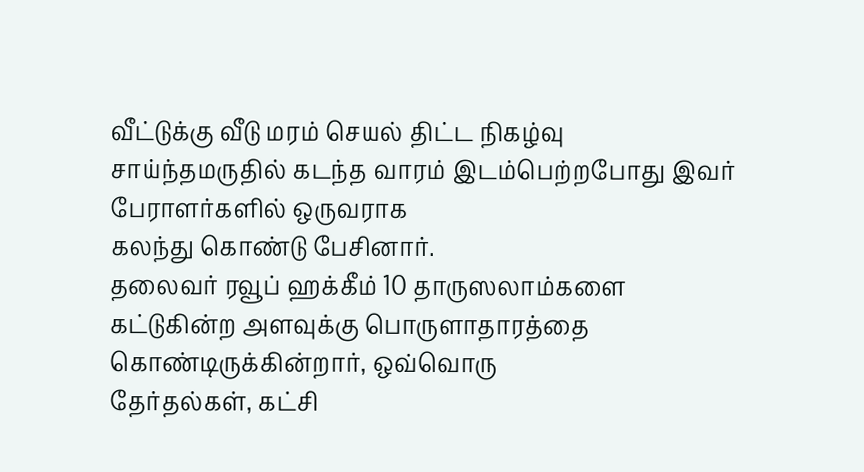வீட்டுக்கு வீடு மரம் செயல் திட்ட நிகழ்வு
சாய்ந்தமருதில் கடந்த வாரம் இடம்பெற்றபோது இவர் பேராளர்களில் ஒருவராக
கலந்து கொண்டு பேசினார்.
தலைவர் ரவூப் ஹக்கீம் 10 தாருஸலாம்களை
கட்டுகின்ற அளவுக்கு பொருளாதாரத்தை கொண்டிருக்கின்றார், ஒவ்வொரு
தேர்தல்கள், கட்சி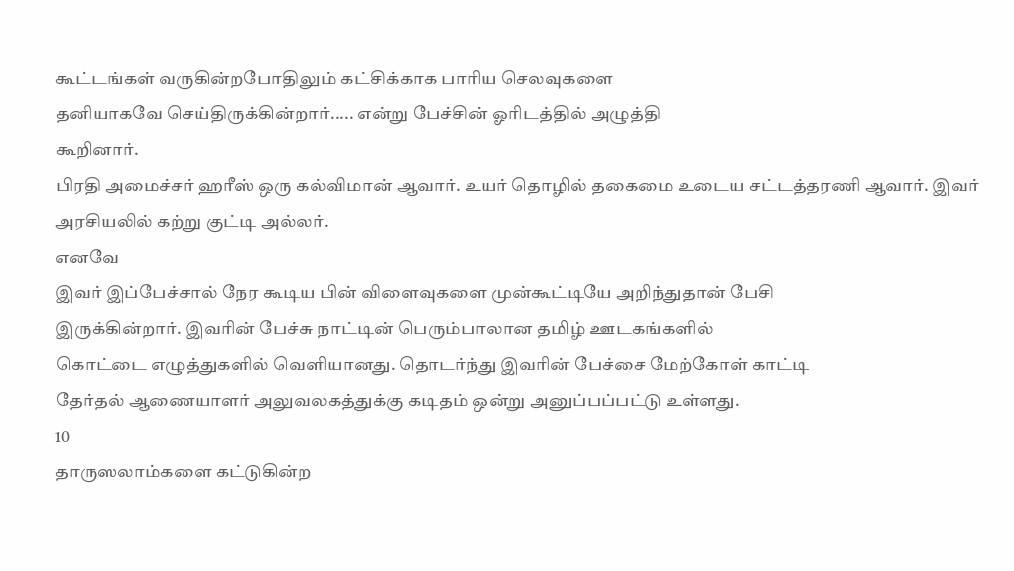கூட்டங்கள் வருகின்றபோதிலும் கட்சிக்காக பாரிய செலவுகளை
தனியாகவே செய்திருக்கின்றார்..... என்று பேச்சின் ஓரிடத்தில் அழுத்தி
கூறினார்.
பிரதி அமைச்சர் ஹரீஸ் ஒரு கல்விமான் ஆவார். உயர் தொழில் தகைமை உடைய சட்டத்தரணி ஆவார். இவர் அரசியலில் கற்று குட்டி அல்லர்.
எனவே
இவர் இப்பேச்சால் நேர கூடிய பின் விளைவுகளை முன்கூட்டியே அறிந்துதான் பேசி
இருக்கின்றார். இவரின் பேச்சு நாட்டின் பெரும்பாலான தமிழ் ஊடகங்களில்
கொட்டை எழுத்துகளில் வெளியானது. தொடர்ந்து இவரின் பேச்சை மேற்கோள் காட்டி
தேர்தல் ஆணையாளர் அலுவலகத்துக்கு கடிதம் ஒன்று அனுப்பப்பட்டு உள்ளது.
10
தாருஸலாம்களை கட்டுகின்ற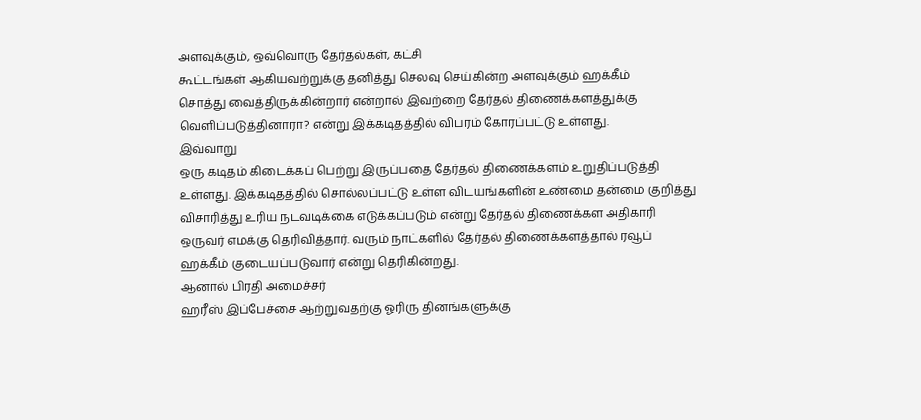அளவுக்கும், ஒவ்வொரு தேர்தல்கள், கட்சி
கூட்டங்கள் ஆகியவற்றுக்கு தனித்து செலவு செய்கின்ற அளவுக்கும் ஹக்கீம்
சொத்து வைத்திருக்கின்றார் என்றால் இவற்றை தேர்தல் திணைக்களத்துக்கு
வெளிப்படுத்தினாரா? என்று இக்கடிதத்தில் விபரம் கோரப்பட்டு உள்ளது.
இவ்வாறு
ஒரு கடிதம் கிடைக்கப் பெற்று இருப்பதை தேர்தல் திணைக்களம் உறுதிப்படுத்தி
உள்ளது. இக்கடிதத்தில் சொல்லப்பட்டு உள்ள விடயங்களின் உண்மை தன்மை குறித்து
விசாரித்து உரிய நடவடிக்கை எடுக்கப்படும் என்று தேர்தல் திணைக்கள அதிகாரி
ஒருவர் எமக்கு தெரிவித்தார். வரும் நாட்களில் தேர்தல் திணைக்களத்தால் ரவூப்
ஹக்கீம் குடையப்படுவார் என்று தெரிகின்றது.
ஆனால் பிரதி அமைச்சர்
ஹரீஸ் இப்பேச்சை ஆற்றுவதற்கு ஓரிரு தினங்களுக்கு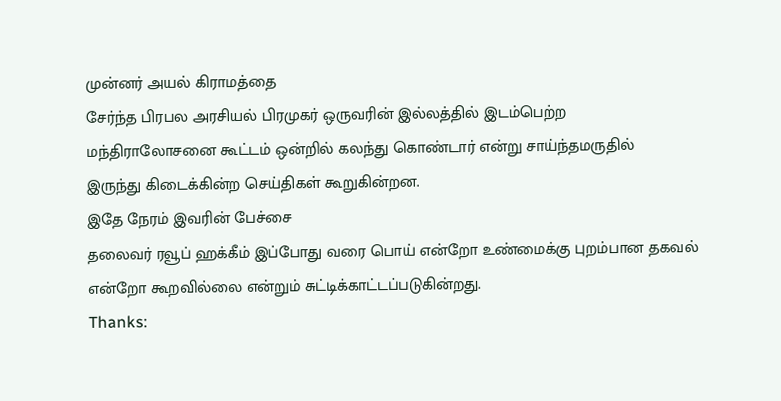முன்னர் அயல் கிராமத்தை
சேர்ந்த பிரபல அரசியல் பிரமுகர் ஒருவரின் இல்லத்தில் இடம்பெற்ற
மந்திராலோசனை கூட்டம் ஒன்றில் கலந்து கொண்டார் என்று சாய்ந்தமருதில்
இருந்து கிடைக்கின்ற செய்திகள் கூறுகின்றன.
இதே நேரம் இவரின் பேச்சை
தலைவர் ரவூப் ஹக்கீம் இப்போது வரை பொய் என்றோ உண்மைக்கு புறம்பான தகவல்
என்றோ கூறவில்லை என்றும் சுட்டிக்காட்டப்படுகின்றது.
Thanks: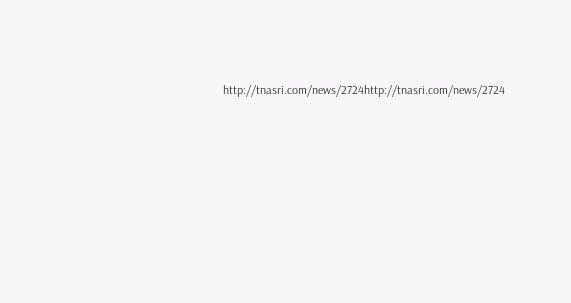http://tnasri.com/news/2724http://tnasri.com/news/2724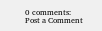0 comments:
Post a Comment